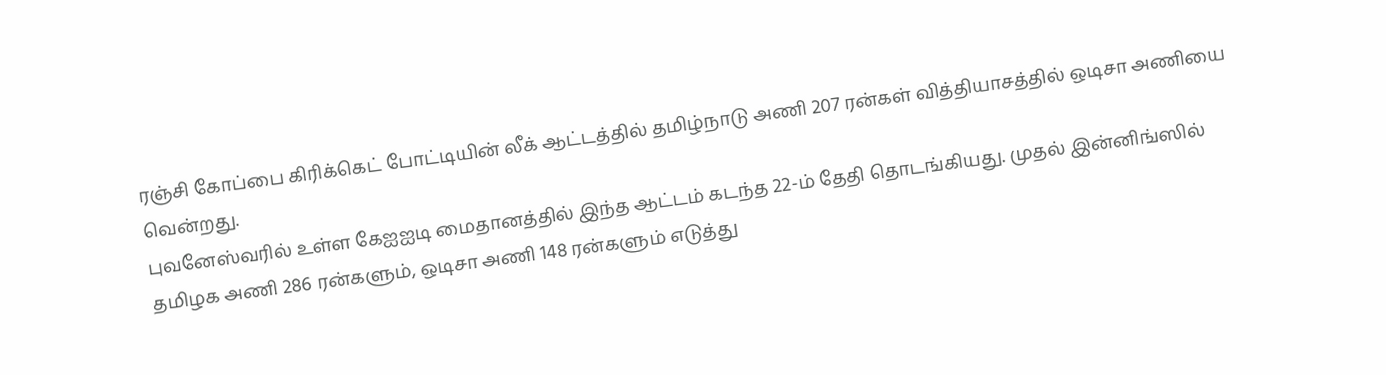ரஞ்சி கோப்பை கிரிக்கெட் போட்டியின் லீக் ஆட்டத்தில் தமிழ்நாடு அணி 207 ரன்கள் வித்தியாசத்தில் ஒடிசா அணியை வென்றது.
புவனேஸ்வரில் உள்ள கேஐஐடி மைதானத்தில் இந்த ஆட்டம் கடந்த 22-ம் தேதி தொடங்கியது. முதல் இன்னிங்ஸில் தமிழக அணி 286 ரன்களும், ஒடிசா அணி 148 ரன்களும் எடுத்து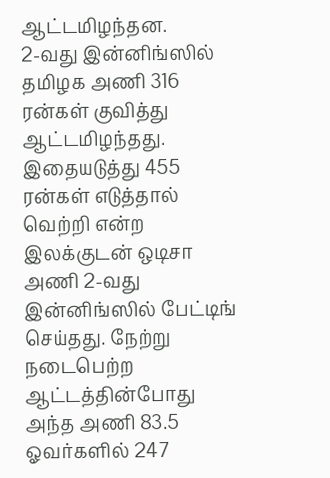ஆட்டமிழந்தன.
2-வது இன்னிங்ஸில் தமிழக அணி 316 ரன்கள் குவித்து ஆட்டமிழந்தது. இதையடுத்து 455 ரன்கள் எடுத்தால் வெற்றி என்ற இலக்குடன் ஒடிசா அணி 2-வது இன்னிங்ஸில் பேட்டிங் செய்தது. நேற்று நடைபெற்ற ஆட்டத்தின்போது அந்த அணி 83.5 ஓவர்களில் 247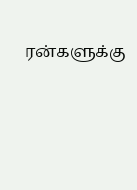ரன்களுக்கு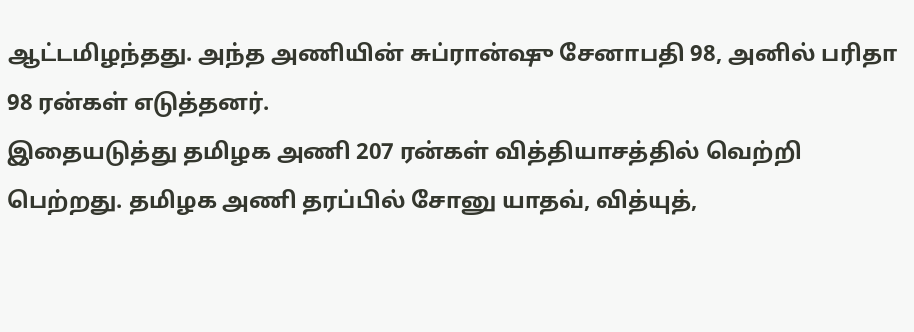ஆட்டமிழந்தது. அந்த அணியின் சுப்ரான்ஷு சேனாபதி 98, அனில் பரிதா 98 ரன்கள் எடுத்தனர்.
இதையடுத்து தமிழக அணி 207 ரன்கள் வித்தியாசத்தில் வெற்றி பெற்றது. தமிழக அணி தரப்பில் சோனு யாதவ், வித்யுத்,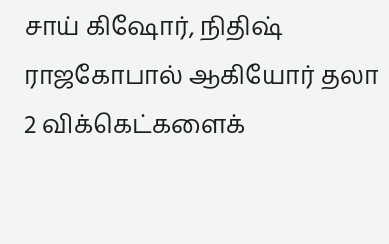சாய் கிஷோர், நிதிஷ் ராஜகோபால் ஆகியோர் தலா 2 விக்கெட்களைக்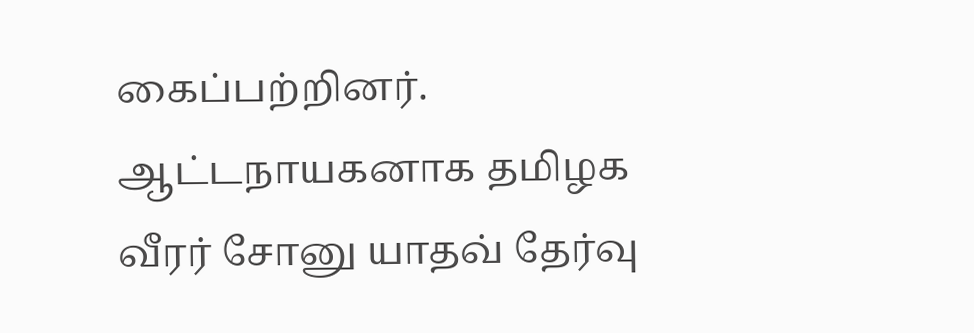கைப்பற்றினர்.
ஆட்டநாயகனாக தமிழக வீரர் சோனு யாதவ் தேர்வு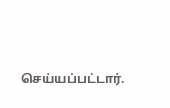செய்யப்பட்டார்.